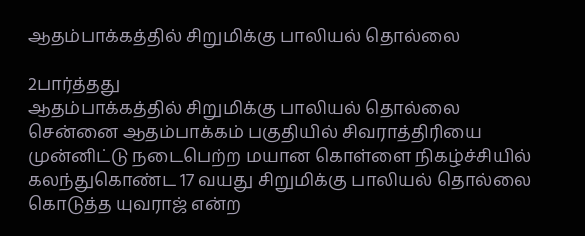ஆதம்பாக்கத்தில் சிறுமிக்கு பாலியல் தொல்லை

2பார்த்தது
ஆதம்பாக்கத்தில் சிறுமிக்கு பாலியல் தொல்லை
சென்னை ஆதம்பாக்கம் பகுதியில் சிவராத்திரியை முன்னிட்டு நடைபெற்ற மயான கொள்ளை நிகழ்ச்சியில் கலந்துகொண்ட 17 வயது சிறுமிக்கு பாலியல் தொல்லை கொடுத்த யுவராஜ் என்ற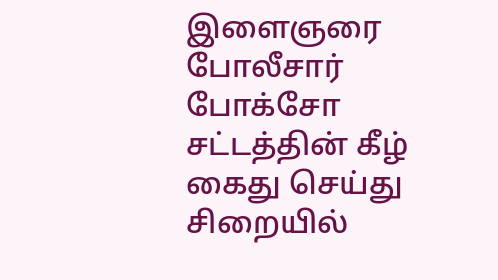இளைஞரை போலீசார் போக்சோ சட்டத்தின் கீழ் கைது செய்து சிறையில்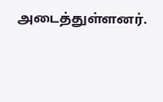அடைத்துள்ளனர்.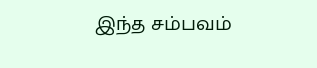இந்த சம்பவம்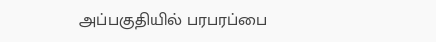அப்பகுதியில் பரபரப்பை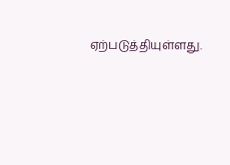ஏற்படுத்தியுள்ளது.